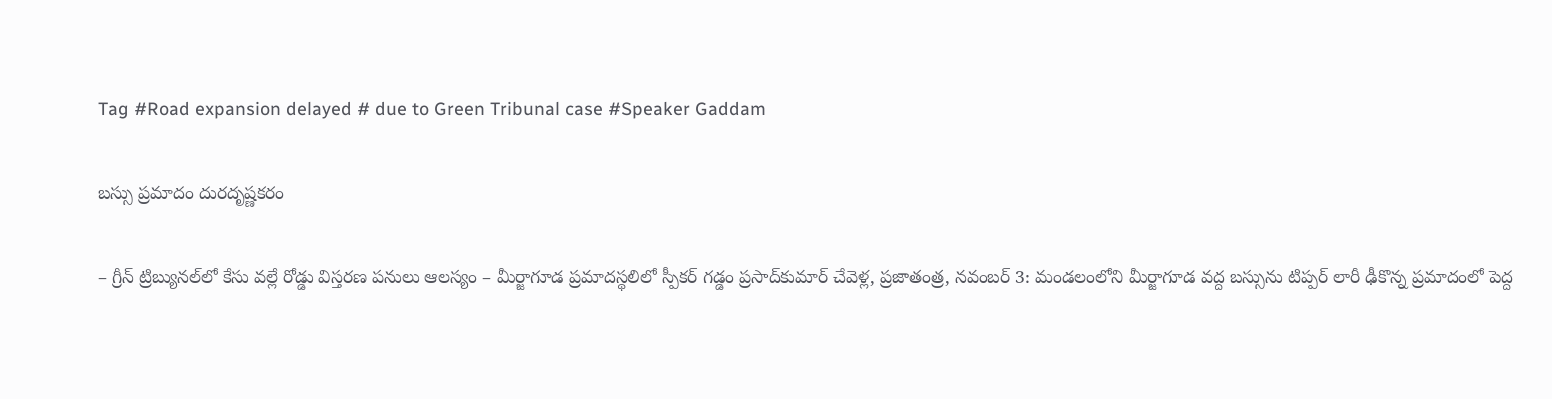Tag #Road expansion delayed # due to Green Tribunal case #Speaker Gaddam

బస్సు ప్రమాదం దురదృష్ణకరం

– గ్రీన్‌ ట్రిబ్యునల్‌లో కేసు వల్లే రోడ్డు విస్తరణ పనులు ఆలస్యం – మీర్జాగూడ ప్రమాదస్థలిలో స్పీకర్‌ గడ్డం ప్రసాద్‌కుమార్‌ చేవెళ్ల, ప్రజాతంత్ర, నవంబర్‌ 3: మండలంలోని మీర్జాగూడ వద్ద బస్సును టిప్పర్‌ లారీ ఢీకొన్న ప్రమాదంలో పెద్ద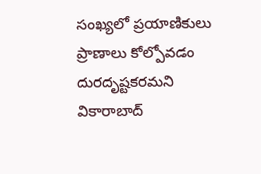సంఖ్యలో ప్రయాణికులు ప్రాణాలు కోల్పోవడం దురదృష్టకరమని వికారాబాద్‌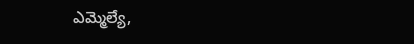ఎమ్మెల్యే,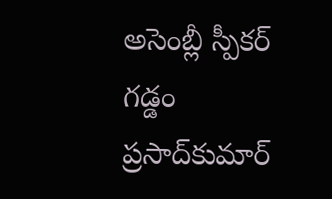అసెంబ్లీ స్పీకర్‌ గడ్డం ప్రసాద్‌కుమార్‌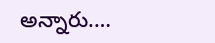అన్నారు.…